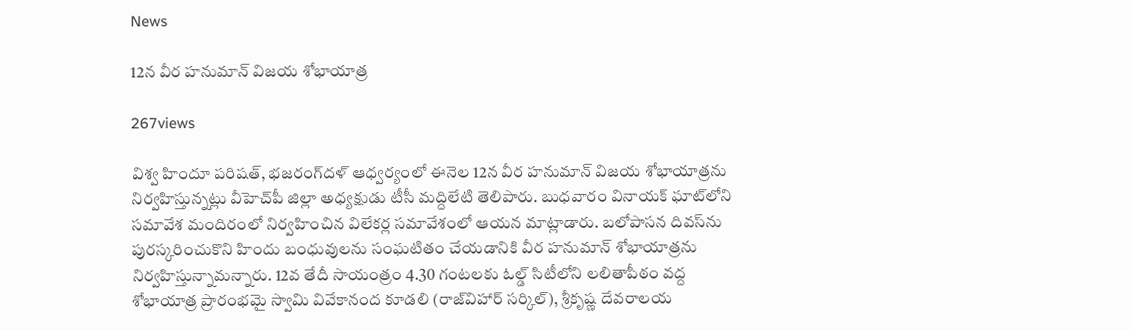News

12న వీర హనుమాన్‌ విజయ శోభాయాత్ర

267views

విశ్వ హిందూ పరిషత్‌, భజరంగ్‌దళ్‌ ఆధ్వర్యంలో ఈనెల 12న వీర హనుమాన్‌ విజయ శోభాయాత్రను నిర్వహిస్తున్నట్లు వీహెచ్‌పీ జిల్లా అధ్యక్షుడు టీసీ మద్దిలేటి తెలిపారు. బుధవారం వినాయక్‌ ఘాట్‌లోని సమావేశ మందిరంలో నిర్వహించిన విలేకర్ల సమావేశంలో ఆయన మాట్లాడారు. బలోపాసన దివస్‌ను పురస్కరించుకొని హిందు బంధువులను సంఘటితం చేయడానికి వీర హనుమాన్‌ శోభాయాత్రను నిర్వహిస్తున్నామన్నారు. 12వ తేదీ సాయంత్రం 4.30 గంటలకు ఓల్డ్‌ సిటీలోని లలితాపీఠం వద్ద శోభాయాత్ర ప్రారంభమై స్వామి వివేకానంద కూడలి (రాజ్‌విహార్‌ సర్కిల్‌), శ్రీకృష్ణ దేవరాలయ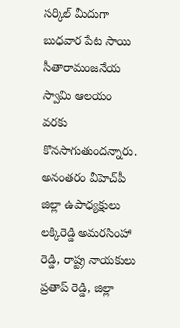సర్కిల్‌ మీదుగా బుధవార పేట సాయి సీతారామంజనేయ స్వామి ఆలయం వరకు కొనసాగుతుందన్నారు. అనంతరం వీహెచ్‌పీ జిల్లా ఉపాధ్యక్షులు లక్కిరెడ్డి అమరసింహా రెడ్డి, రాష్ట్ర నాయకులు ప్రతాప్‌ రెడ్డి, జిల్లా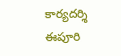కార్యదర్శి ఈపూరి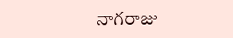నాగరాజు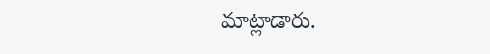మాట్లాడారు.